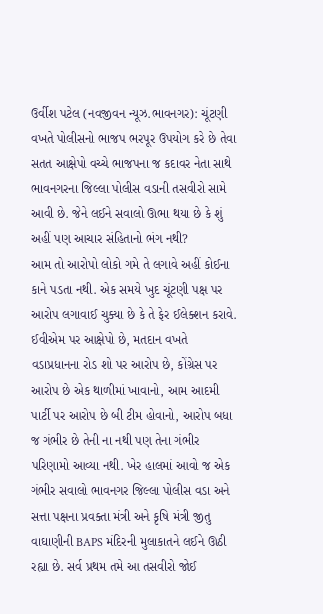ઉર્વીશ પટેલ (નવજીવન ન્યૂઝ.ભાવનગર): ચૂંટણી વખતે પોલીસનો ભાજપ ભરપૂર ઉપયોગ કરે છે તેવા સતત આક્ષેપો વચ્ચે ભાજપના જ કદાવર નેતા સાથે ભાવનગરના જિલ્લા પોલીસ વડાની તસવીરો સામે આવી છે. જેને લઈને સવાલો ઊભા થયા છે કે શું અહીં પણ આચાર સંહિતાનો ભંગ નથી?
આમ તો આરોપો લોકો ગમે તે લગાવે અહીં કોઈના કાને પડતા નથી. એક સમયે ખુદ ચૂંટણી પક્ષ પર આરોપ લગાવાઈ ચુક્યા છે કે તે ફેર ઈલેક્શન કરાવે. ઈવીએમ પર આક્ષેપો છે, મતદાન વખતે વડાપ્રધાનના રોડ શો પર આરોપ છે, કોંગ્રેસ પર આરોપ છે એક થાળીમાં ખાવાનો, આમ આદમી પાર્ટી પર આરોપ છે બી ટીમ હોવાનો, આરોપ બધા જ ગંભીર છે તેની ના નથી પણ તેના ગંભીર પરિણામો આવ્યા નથી. ખેર હાલમાં આવો જ એક ગંભીર સવાલો ભાવનગર જિલ્લા પોલીસ વડા અને સત્તા પક્ષના પ્રવક્તા મંત્રી અને કૃષિ મંત્રી જીતુ વાઘાણીની BAPS મંદિરની મુલાકાતને લઈને ઊઠી રહ્યા છે. સર્વ પ્રથમ તમે આ તસવીરો જોઈ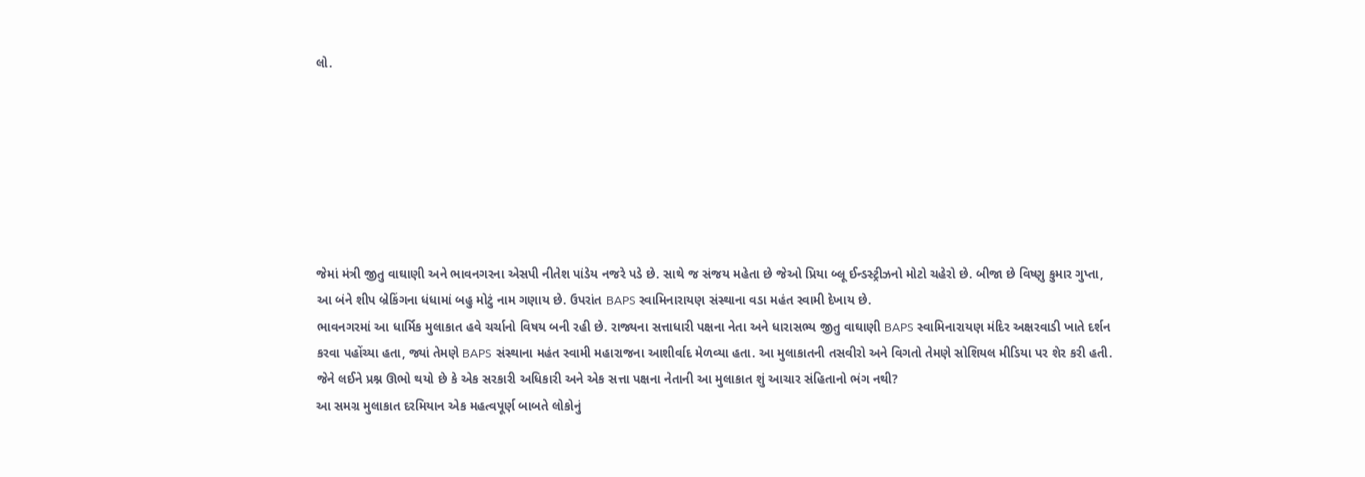લો.







જેમાં મંત્રી જીતુ વાઘાણી અને ભાવનગરના એસપી નીતેશ પાંડેય નજરે પડે છે. સાથે જ સંજય મહેતા છે જેઓ પ્રિયા બ્લૂ ઈન્ડસ્ટ્રીઝનો મોટો ચહેરો છે. બીજા છે વિષ્ણુ કુમાર ગુપ્તા, આ બંને શીપ બ્રેકિંગના ધંધામાં બહુ મોટું નામ ગણાય છે. ઉપરાંત BAPS સ્વામિનારાયણ સંસ્થાના વડા મહંત સ્વામી દેખાય છે.
ભાવનગરમાં આ ધાર્મિક મુલાકાત હવે ચર્ચાનો વિષય બની રહી છે. રાજ્યના સત્તાધારી પક્ષના નેતા અને ધારાસભ્ય જીતુ વાઘાણી BAPS સ્વામિનારાયણ મંદિર અક્ષરવાડી ખાતે દર્શન કરવા પહોંચ્યા હતા, જ્યાં તેમણે BAPS સંસ્થાના મહંત સ્વામી મહારાજના આશીર્વાદ મેળવ્યા હતા. આ મુલાકાતની તસવીરો અને વિગતો તેમણે સોશિયલ મીડિયા પર શેર કરી હતી. જેને લઈને પ્રશ્ન ઊભો થયો છે કે એક સરકારી અધિકારી અને એક સત્તા પક્ષના નેતાની આ મુલાકાત શું આચાર સંહિતાનો ભંગ નથી?
આ સમગ્ર મુલાકાત દરમિયાન એક મહત્વપૂર્ણ બાબતે લોકોનું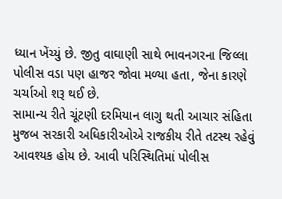ધ્યાન ખેંચ્યું છે. જીતુ વાઘાણી સાથે ભાવનગરના જિલ્લા પોલીસ વડા પણ હાજર જોવા મળ્યા હતા, જેના કારણે ચર્ચાઓ શરૂ થઈ છે.
સામાન્ય રીતે ચૂંટણી દરમિયાન લાગુ થતી આચાર સંહિતા મુજબ સરકારી અધિકારીઓએ રાજકીય રીતે તટસ્થ રહેવું આવશ્યક હોય છે. આવી પરિસ્થિતિમાં પોલીસ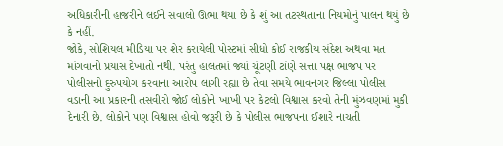અધિકારીની હાજરીને લઈને સવાલો ઊભા થયા છે કે શું આ તટસ્થતાના નિયમોનું પાલન થયું છે કે નહીં.
જોકે, સોશિયલ મીડિયા પર શેર કરાયેલી પોસ્ટમાં સીધો કોઈ રાજકીય સંદેશ અથવા મત માંગવાનો પ્રયાસ દેખાતો નથી. પરંતુ હાલતમાં જ્યાં ચૂંટણી ટાંણે સત્તા પક્ષ ભાજપ પર પોલીસનો દુરુપયોગ કરવાના આરોપ લાગી રહ્યા છે તેવા સમયે ભાવનગર જિલ્લા પોલીસ વડાની આ પ્રકારની તસવીરો જોઈ લોકોને ખાખી પર કેટલો વિશ્વાસ કરવો તેની મુંઝવણમાં મુકી દેનારી છે. લોકોને પણ વિશ્વાસ હોવો જરૂરી છે કે પોલીસ ભાજપના ઈશારે નાચતી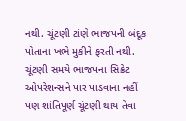નથી. ચૂંટણી ટાંણે ભાજપની બંદૂક પોતાના ખભે મુકીને ફરતી નથી. ચૂંટણી સમયે ભાજપના સિક્રેટ ઓપરેશન્સને પાર પાડવાના નહીં પણ શાંતિપૂર્ણ ચૂંટણી થાય તેવા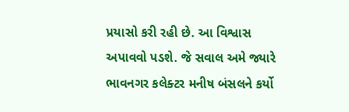પ્રયાસો કરી રહી છે. આ વિશ્વાસ અપાવવો પડશે. જે સવાલ અમે જ્યારે ભાવનગર કલેક્ટર મનીષ બંસલને કર્યો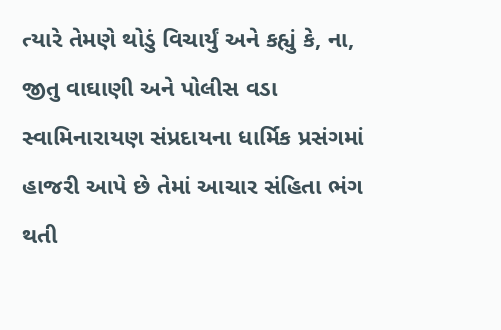ત્યારે તેમણે થોડું વિચાર્યું અને કહ્યું કે, ના, જીતુ વાઘાણી અને પોલીસ વડા સ્વામિનારાયણ સંપ્રદાયના ધાર્મિક પ્રસંગમાં હાજરી આપે છે તેમાં આચાર સંહિતા ભંગ થતી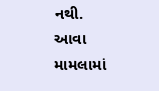નથી.
આવા મામલામાં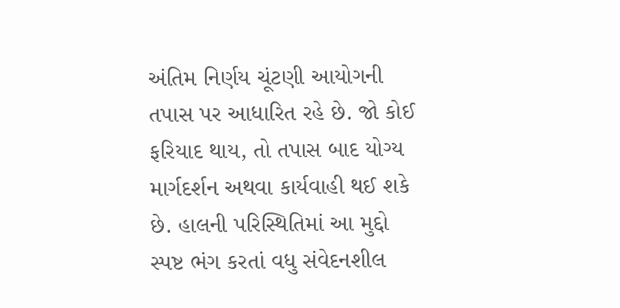અંતિમ નિર્ણય ચૂંટણી આયોગની તપાસ પર આધારિત રહે છે. જો કોઈ ફરિયાદ થાય, તો તપાસ બાદ યોગ્ય માર્ગદર્શન અથવા કાર્યવાહી થઈ શકે છે. હાલની પરિસ્થિતિમાં આ મુદ્દો સ્પષ્ટ ભંગ કરતાં વધુ સંવેદનશીલ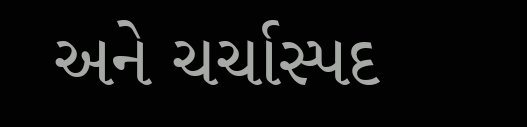અને ચર્ચાસ્પદ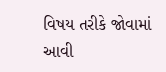વિષય તરીકે જોવામાં આવી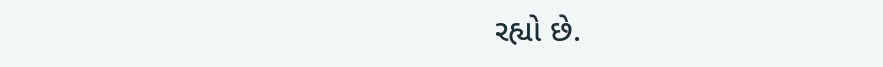રહ્યો છે.